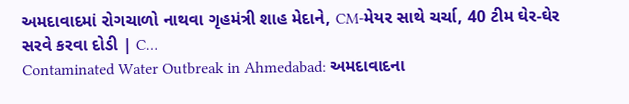અમદાવાદમાં રોગચાળો નાથવા ગૃહમંત્રી શાહ મેદાને, CM-મેયર સાથે ચર્ચા, 40 ટીમ ઘેર-ઘેર સરવે કરવા દોડી | C…
Contaminated Water Outbreak in Ahmedabad: અમદાવાદના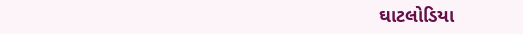ઘાટલોડિયા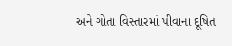અને ગોતા વિસ્તારમાં પીવાના દૂષિત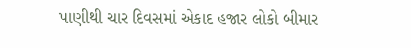પાણીથી ચાર દિવસમાં એકાદ હજાર લોકો બીમાર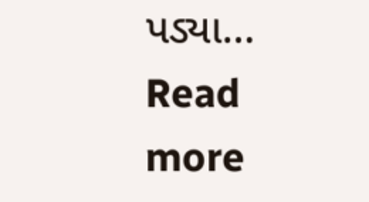પડ્યા...
Read more